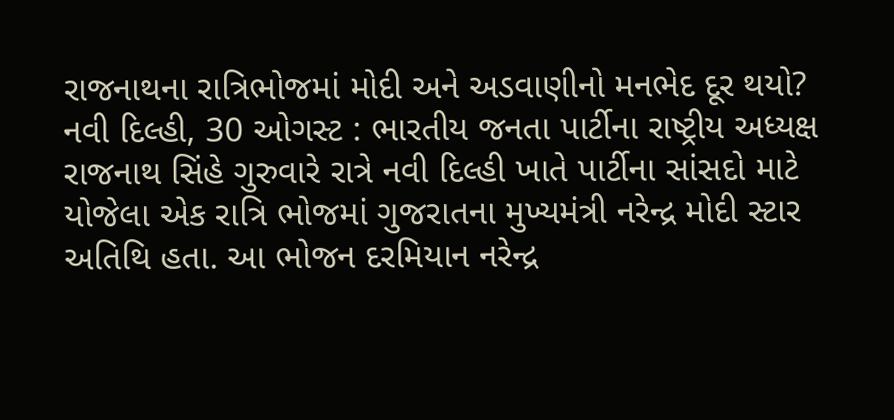રાજનાથના રાત્રિભોજમાં મોદી અને અડવાણીનો મનભેદ દૂર થયો?
નવી દિલ્હી, 30 ઓગસ્ટ : ભારતીય જનતા પાર્ટીના રાષ્ટ્રીય અધ્યક્ષ રાજનાથ સિંહે ગુરુવારે રાત્રે નવી દિલ્હી ખાતે પાર્ટીના સાંસદો માટે યોજેલા એક રાત્રિ ભોજમાં ગુજરાતના મુખ્યમંત્રી નરેન્દ્ર મોદી સ્ટાર અતિથિ હતા. આ ભોજન દરમિયાન નરેન્દ્ર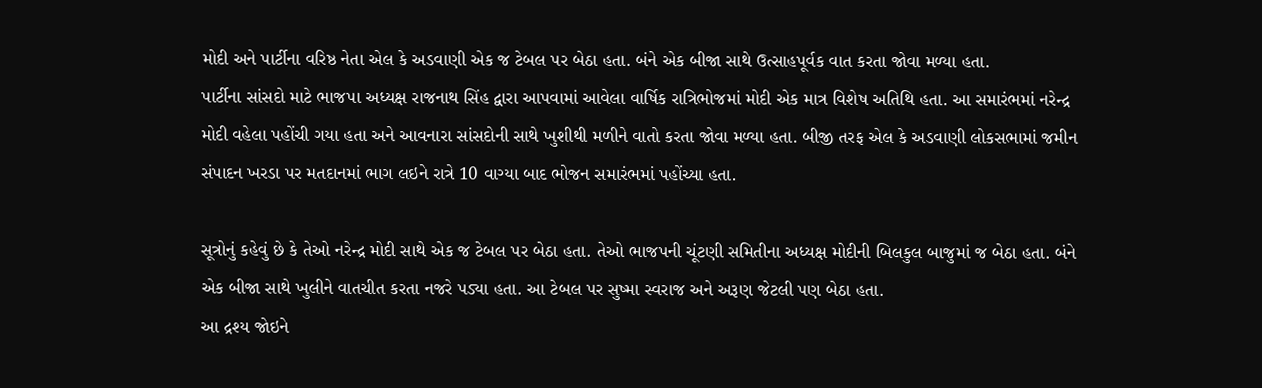મોદી અને પાર્ટીના વરિષ્ઠ નેતા એલ કે અડવાણી એક જ ટેબલ પર બેઠા હતા. બંને એક બીજા સાથે ઉત્સાહપૂર્વક વાત કરતા જોવા મળ્યા હતા.
પાર્ટીના સાંસદો માટે ભાજપા અધ્યક્ષ રાજનાથ સિંહ દ્વારા આપવામાં આવેલા વાર્ષિક રાત્રિભોજમાં મોદી એક માત્ર વિશેષ અતિથિ હતા. આ સમારંભમાં નરેન્દ્ર મોદી વહેલા પહોંચી ગયા હતા અને આવનારા સાંસદોની સાથે ખુશીથી મળીને વાતો કરતા જોવા મળ્યા હતા. બીજી તરફ એલ કે અડવાણી લોકસભામાં જમીન સંપાદન ખરડા પર મતદાનમાં ભાગ લઇને રાત્રે 10 વાગ્યા બાદ ભોજન સમારંભમાં પહોંચ્યા હતા.

સૂત્રોનું કહેવું છે કે તેઓ નરેન્દ્ર મોદી સાથે એક જ ટેબલ પર બેઠા હતા. તેઓ ભાજપની ચૂંટણી સમિતીના અધ્યક્ષ મોદીની બિલકુલ બાજુમાં જ બેઠા હતા. બંને એક બીજા સાથે ખુલીને વાતચીત કરતા નજરે પડ્યા હતા. આ ટેબલ પર સુષ્મા સ્વરાજ અને અરૂણ જેટલી પણ બેઠા હતા.
આ દ્રશ્ય જોઇને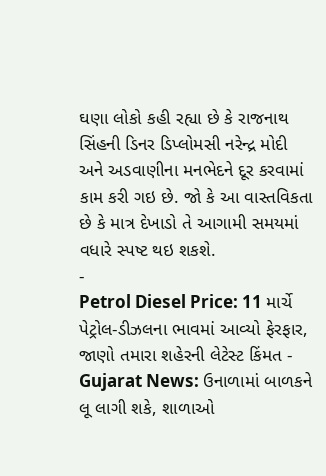ઘણા લોકો કહી રહ્યા છે કે રાજનાથ સિંહની ડિનર ડિપ્લોમસી નરેન્દ્ર મોદી અને અડવાણીના મનભેદને દૂર કરવામાં કામ કરી ગઇ છે. જો કે આ વાસ્તવિકતા છે કે માત્ર દેખાડો તે આગામી સમયમાં વધારે સ્પષ્ટ થઇ શકશે.
-
Petrol Diesel Price: 11 માર્ચે પેટ્રોલ-ડીઝલના ભાવમાં આવ્યો ફેરફાર, જાણો તમારા શહેરની લેટેસ્ટ કિંમત -
Gujarat News: ઉનાળામાં બાળકને લૂ લાગી શકે, શાળાઓ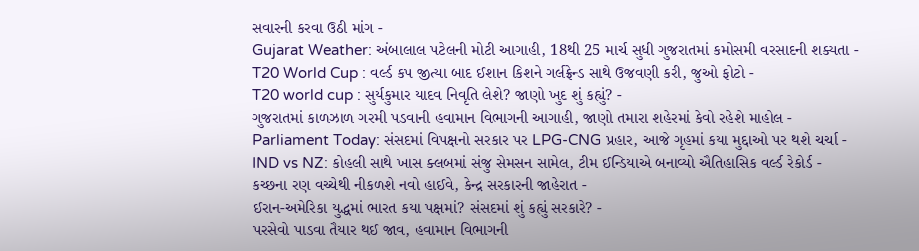સવારની કરવા ઉઠી માંગ -
Gujarat Weather: અંબાલાલ પટેલની મોટી આગાહી, 18થી 25 માર્ચ સુધી ગુજરાતમાં કમોસમી વરસાદની શક્યતા -
T20 World Cup : વર્લ્ડ કપ જીત્યા બાદ ઈશાન કિશને ગર્લફ્રેન્ડ સાથે ઉજવણી કરી, જુઓ ફોટો -
T20 world cup : સુર્યકુમાર યાદવ નિવૃતિ લેશે? જાણો ખુદ શું કહ્યું? -
ગુજરાતમાં કાળઝાળ ગરમી પડવાની હવામાન વિભાગની આગાહી, જાણો તમારા શહેરમાં કેવો રહેશે માહોલ -
Parliament Today: સંસદમાં વિપક્ષનો સરકાર પર LPG-CNG પ્રહાર, આજે ગૃહમાં કયા મુદ્દાઓ પર થશે ચર્ચા -
IND vs NZ: કોહલી સાથે ખાસ ક્લબમાં સંજુ સેમસન સામેલ, ટીમ ઈન્ડિયાએ બનાવ્યો ઐતિહાસિક વર્લ્ડ રેકોર્ડ -
કચ્છના રણ વચ્ચેથી નીકળશે નવો હાઈવે, કેન્દ્ર સરકારની જાહેરાત -
ઈરાન-અમેરિકા યુદ્ધમાં ભારત કયા પક્ષમાં? સંસદમાં શું કહ્યું સરકારે? -
પરસેવો પાડવા તૈયાર થઈ જાવ, હવામાન વિભાગની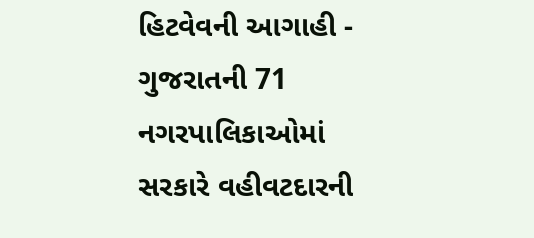હિટવેવની આગાહી -
ગુજરાતની 71 નગરપાલિકાઓમાં સરકારે વહીવટદારની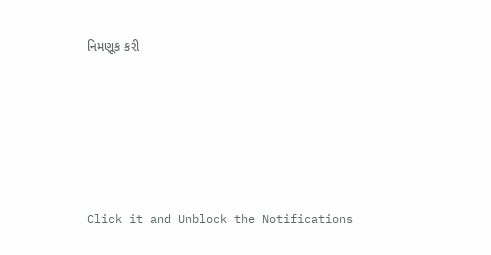નિમણૂક કરી







Click it and Unblock the Notifications